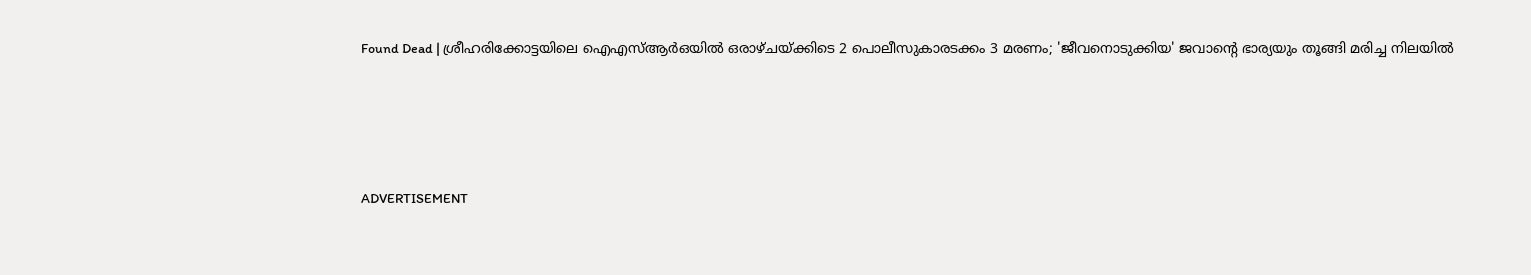Found Dead | ശ്രീഹരിക്കോട്ടയിലെ ഐഎസ്ആര്‍ഒയില്‍ ഒരാഴ്ചയ്ക്കിടെ 2 പൊലീസുകാരടക്കം 3 മരണം; 'ജീവനൊടുക്കിയ' ജവാന്റെ ഭാര്യയും തൂങ്ങി മരിച്ച നിലയില്‍




ADVERTISEMENT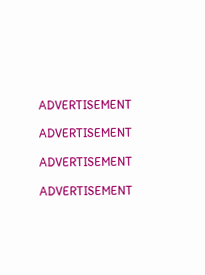ADVERTISEMENT

ADVERTISEMENT

ADVERTISEMENT

ADVERTISEMENT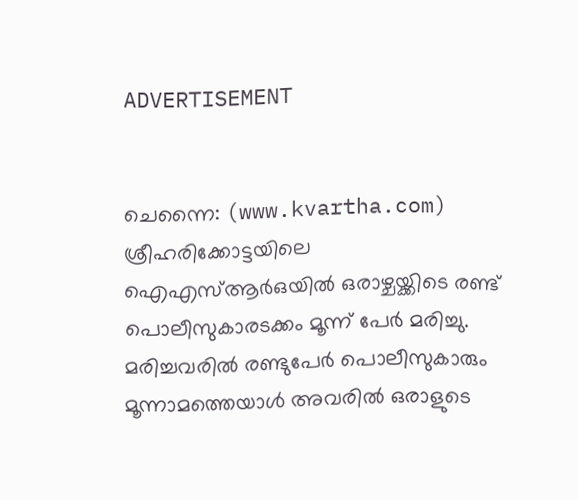ADVERTISEMENT


ചെന്നൈ: (www.kvartha.com) ശ്രീഹരിക്കോട്ടയിലെ ഐഎസ്ആര്‍ഒയില്‍ ഒരാഴ്ചയ്ക്കിടെ രണ്ട് പൊലീസുകാരടക്കം മൂന്ന് പേര്‍ മരിച്ചു. മരിച്ചവരില്‍ രണ്ടുപേര്‍ പൊലീസുകാരും മൂന്നാമത്തെയാള്‍ അവരില്‍ ഒരാളുടെ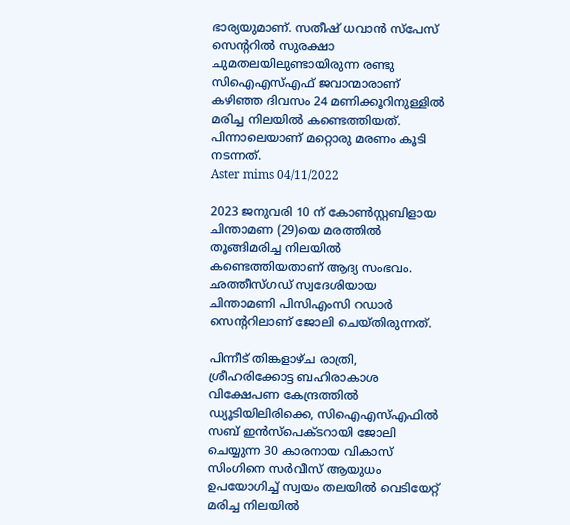ഭാര്യയുമാണ്. സതീഷ് ധവാന്‍ സ്‌പേസ് സെന്ററില്‍ സുരക്ഷാ ചുമതലയിലുണ്ടായിരുന്ന രണ്ടു സിഐഎസ്എഫ് ജവാന്മാരാണ് കഴിഞ്ഞ ദിവസം 24 മണിക്കൂറിനുള്ളില്‍ മരിച്ച നിലയില്‍ കണ്ടെത്തിയത്. പിന്നാലെയാണ് മറ്റൊരു മരണം കൂടി നടന്നത്.
Aster mims 04/11/2022

2023 ജനുവരി 10 ന് കോണ്‍സ്റ്റബിളായ ചിന്താമണ (29)യെ മരത്തില്‍ തൂങ്ങിമരിച്ച നിലയില്‍ കണ്ടെത്തിയതാണ് ആദ്യ സംഭവം. ഛത്തീസ്ഗഡ് സ്വദേശിയായ ചിന്താമണി പിസിഎംസി റഡാര്‍ സെന്ററിലാണ് ജോലി ചെയ്തിരുന്നത്.

പിന്നീട് തിങ്കളാഴ്ച രാത്രി, ശ്രീഹരിക്കോട്ട ബഹിരാകാശ വിക്ഷേപണ കേന്ദ്രത്തില്‍ ഡ്യൂടിയിലിരിക്കെ, സിഐഎസ്എഫില്‍ സബ് ഇന്‍സ്പെക്ടറായി ജോലി ചെയ്യുന്ന 30 കാരനായ വികാസ് സിംഗിനെ സര്‍വീസ് ആയുധം ഉപയോഗിച്ച് സ്വയം തലയില്‍ വെടിയേറ്റ് മരിച്ച നിലയില്‍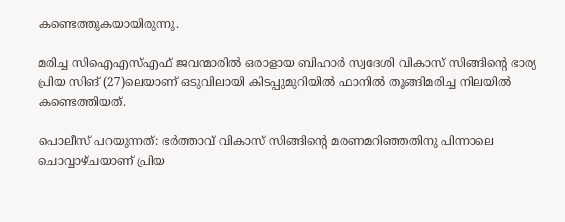കണ്ടെത്തുകയായിരുന്നു.

മരിച്ച സിഐഎസ്എഫ് ജവന്മാരില്‍ ഒരാളായ ബിഹാര്‍ സ്വദേശി വികാസ് സിങ്ങിന്റെ ഭാര്യ പ്രിയ സിങ് (27)ലെയാണ് ഒടുവിലായി കിടപ്പുമുറിയില്‍ ഫാനില്‍ തൂങ്ങിമരിച്ച നിലയില്‍ കണ്ടെത്തിയത്.

പൊലീസ് പറയുന്നത്: ഭര്‍ത്താവ് വികാസ് സിങ്ങിന്റെ മരണമറിഞ്ഞതിനു പിന്നാലെ ചൊവ്വാഴ്ചയാണ് പ്രിയ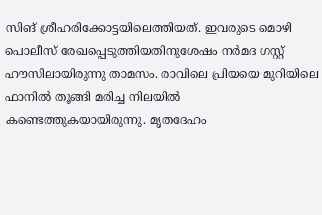സിങ് ശ്രീഹരിക്കോട്ടയിലെത്തിയത്. ഇവരുടെ മൊഴി പൊലീസ് രേഖപ്പെടുത്തിയതിനുശേഷം നര്‍മദ ഗസ്റ്റ് ഹൗസിലായിരുന്നു താമസം. രാവിലെ പ്രിയയെ മുറിയിലെ ഫാനില്‍ തൂങ്ങി മരിച്ച നിലയില്‍ കണ്ടെത്തുകയായിരുന്നു. മൃതദേഹം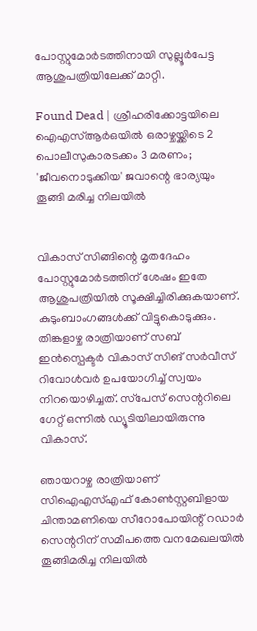പോസ്റ്റുമോര്‍ടത്തിനായി സുല്ലൂര്‍പേട്ട ആശുപത്രിയിലേക്ക് മാറ്റി.

Found Dead | ശ്രീഹരിക്കോട്ടയിലെ ഐഎസ്ആര്‍ഒയില്‍ ഒരാഴ്ചയ്ക്കിടെ 2 പൊലീസുകാരടക്കം 3 മരണം; 'ജീവനൊടുക്കിയ' ജവാന്റെ ഭാര്യയും തൂങ്ങി മരിച്ച നിലയില്‍


വികാസ് സിങ്ങിന്റെ മൃതദേഹം പോസ്റ്റുമോര്‍ടത്തിന് ശേഷം ഇതേ ആശുപത്രിയില്‍ സൂക്ഷിച്ചിരിക്കുകയാണ്. കുടുംബാംഗങ്ങള്‍ക്ക് വിട്ടുകൊടുക്കും. തിങ്കളാഴ്ച രാത്രിയാണ് സബ് ഇന്‍സ്പെക്ടര്‍ വികാസ് സിങ് സര്‍വീസ് റിവോള്‍വര്‍ ഉപയോഗിച്ച് സ്വയം നിറയൊഴിച്ചത്. സ്‌പേസ് സെന്ററിലെ ഗേറ്റ് ഒന്നില്‍ ഡ്യൂടിയിലായിരുന്നു വികാസ്.

ഞായറാഴ്ച രാത്രിയാണ് സിഐഎസ്എഫ് കോണ്‍സ്റ്റബിളായ ചിന്താമണിയെ സീറോപോയിന്റ് റഡാര്‍ സെന്ററിന് സമീപത്തെ വനമേഖലയില്‍ തൂങ്ങിമരിച്ച നിലയില്‍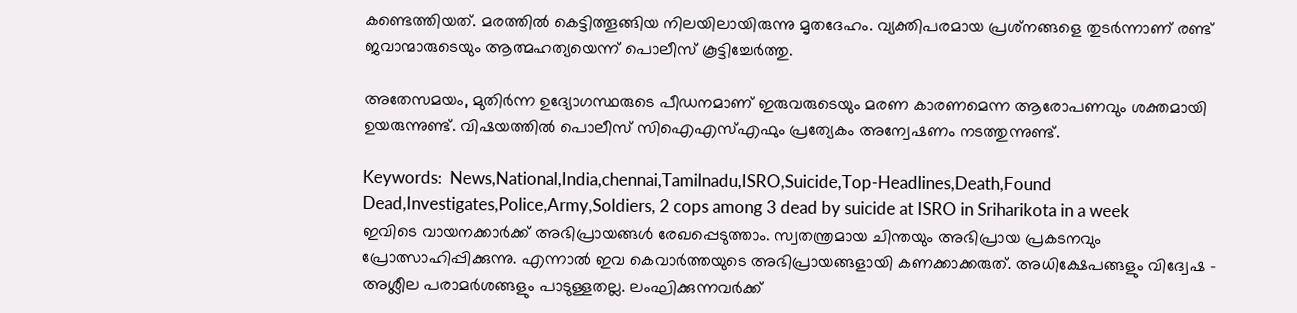കണ്ടെത്തിയത്. മരത്തില്‍ കെട്ടിത്തൂങ്ങിയ നിലയിലായിരുന്നു മൃതദേഹം. വ്യക്തിപരമായ പ്രശ്‌നങ്ങളെ തുടര്‍ന്നാണ് രണ്ട് ജവാന്മാരുടെയും ആത്മഹത്യയെന്ന് പൊലീസ് കൂട്ടിച്ചേര്‍ത്തു.

അതേസമയം, മുതിര്‍ന്ന ഉദ്യോഗസ്ഥരുടെ പീഡനമാണ് ഇരുവരുടെയും മരണ കാരണമെന്ന ആരോപണവും ശക്തമായി ഉയരുന്നുണ്ട്. വിഷയത്തില്‍ പൊലീസ് സിഐഎസ്എഫും പ്രത്യേകം അന്വേഷണം നടത്തുന്നുണ്ട്.

Keywords:  News,National,India,chennai,Tamilnadu,ISRO,Suicide,Top-Headlines,Death,Found Dead,Investigates,Police,Army,Soldiers, 2 cops among 3 dead by suicide at ISRO in Sriharikota in a week
ഇവിടെ വായനക്കാർക്ക് അഭിപ്രായങ്ങൾ രേഖപ്പെടുത്താം. സ്വതന്ത്രമായ ചിന്തയും അഭിപ്രായ പ്രകടനവും പ്രോത്സാഹിപ്പിക്കുന്നു. എന്നാൽ ഇവ കെവാർത്തയുടെ അഭിപ്രായങ്ങളായി കണക്കാക്കരുത്. അധിക്ഷേപങ്ങളും വിദ്വേഷ - അശ്ലീല പരാമർശങ്ങളും പാടുള്ളതല്ല. ലംഘിക്കുന്നവർക്ക്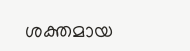ശക്തമായ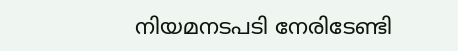നിയമനടപടി നേരിടേണ്ടി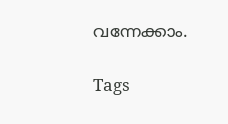വന്നേക്കാം.

Tags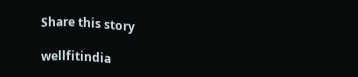Share this story

wellfitindia